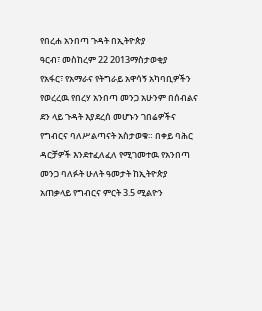የበረሐ አንበጣ ጉዳት በኢትዮጵያ
ዓርብ፣ መስከረም 22 2013ማስታወቂያ
የአፋር፣ የአማራና የትግራይ አዋሳኝ አካባቢዎችን የወረረዉ የበረሃ አንበጣ መንጋ አሁንም በሰብልና ደን ላይ ጉዳት እያደረሰ መሆኑን ገበሬዎችና የግብርና ባለሥልጣናት አስታወቁ። በቀይ ባሕር ዳርቻዎች እንደተፈለፈለ የሚገመተዉ የአንበጣ መንጋ ባለፉት ሁለት ዓመታት ከኢትዮጵያ አጠቃላይ የግብርና ምርት 3.5 ሚልዮን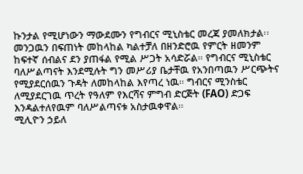ኩንታል የሚሆነውን ማውደሙን የግብርና ሚኒስቴር መረጃ ያመለክታል፡፡ መንጋዉን በፍጠነት መከላከል ካልተቻለ በዘንድሮዉ የምርት ዘመንም ከፍተኛ ሰብልና ደን ያጠፋል የሚል ሥጋት አሳድሯል። የግብርና ሚኒስቴር ባለሥልጣናት እንደሚሉት ግን መሥሪያ ቤታቸዉ የአንበጣዉን ሥርጭትና የሚያደርሰዉን ጉዳት ለመከላከል እየጣረ ነዉ። ግብርና ሚንስቴር ለሚያደርገዉ ጥረት የዓለም የእርሻና ምግብ ድርጅት (FAO) ድጋፍ እንዳልተለየዉም ባለሥልጣናቱ አስታዉቀዋል።
ሚሊዮን ኃይለ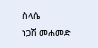ስላሴ
ነጋሽ መሐመድ